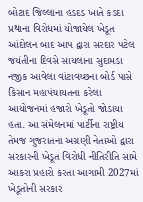બોટાદ જિલ્લાના હડદડ ખાતે કડદા પ્રથાના વિરોધમાં યોજાયેલ ખેડૂત આંદોલન બાદ આપ દ્વારા સરદાર પટેલ જયંતીના દિવસે સાયલાના સુદામડા નજીક આવેલા વાંટાવચ્છના બોર્ડ પાસે કિસાન મહાપંચાયતના કરેલા આયોજનમાં હજારો ખેડૂતો જોડાયા હતા. આ સંમેલનમાં પાર્ટીના રાષ્ટ્રીય તેમજ ગુજરાતના અગ્રણી નેતાઓ દ્વારા સરકારની ખેડૂત વિરોધી નીતિરીતિ સામે આકરા પ્રહારો કરતા આગામી 2027માં ખેડૂતોની સરકાર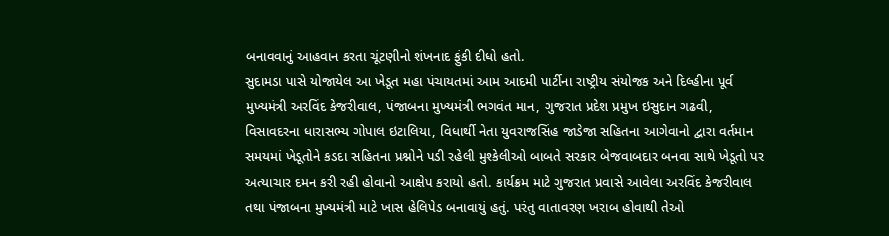બનાવવાનું આહવાન કરતા ચૂંટણીનો શંખનાદ ફુંકી દીધો હતો.
સુદામડા પાસે યોજાયેલ આ ખેડૂત મહા પંચાયતમાં આમ આદમી પાર્ટીના રાષ્ટ્રીય સંયોજક અને દિલ્હીના પૂર્વ મુખ્યમંત્રી અરવિંદ કેજરીવાલ, પંજાબના મુખ્યમંત્રી ભગવંત માન, ગુજરાત પ્રદેશ પ્રમુખ ઇસુદાન ગઢવી, વિસાવદરના ધારાસભ્ય ગોપાલ ઇટાલિયા, વિધાર્થી નેતા યુવરાજસિંહ જાડેજા સહિતના આગેવાનો દ્વારા વર્તમાન સમયમાં ખેડૂતોને કડદા સહિતના પ્રશ્નોને પડી રહેલી મુશ્કેલીઓ બાબતે સરકાર બેજવાબદાર બનવા સાથે ખેડૂતો પર અત્યાચાર દમન કરી રહી હોવાનો આક્ષેપ કરાયો હતો. કાર્યક્રમ માટે ગુજરાત પ્રવાસે આવેલા અરવિંદ કેજરીવાલ તથા પંજાબના મુખ્યમંત્રી માટે ખાસ હેલિપેડ બનાવાયું હતું. પરંતુ વાતાવરણ ખરાબ હોવાથી તેઓ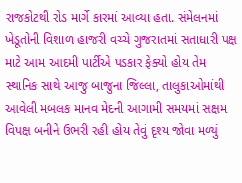રાજકોટથી રોડ માર્ગે કારમાં આવ્યા હતા. સંમેલનમાં ખેડૂતોની વિશાળ હાજરી વચ્ચે ગુજરાતમાં સતાધારી પક્ષ માટે આમ આદમી પાર્ટીએ પડકાર ફેક્યો હોય તેમ સ્થાનિક સાથે આજુ બાજુના જિલ્લા, તાલુકાઓમાંથી આવેલી મબલક માનવ મેદની આગામી સમયમાં સક્ષમ વિપક્ષ બનીને ઉભરી રહી હોય તેવું દૃશ્ય જોવા મળ્યું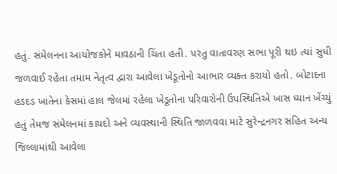હતું. સંમેલનના આયોજકોને માવઠાની ચિંતા હતી. પરંતુ વાતાવરણ સભા પૂરી થઇ ત્યાં સુધી જળવાઈ રહેતા તમામ નેતૃત્વ દ્વારા આવેલા ખેડૂતોનો આભાર વ્યક્ત કરાયો હતો. બોટાદના હડદડ ખાતેના કેસમાં હાલ જેલમાં રહેલા ખેડૂતોના પરિવારોની ઉપસ્થિતિએ ખાસ ધ્યાન ખેંચ્યું હતું તેમજ સંમેલનમાં કાયદો અને વ્યવસ્થાની સ્થિતિ જાળવવા માટે સુરેન્દ્રનગર સહિત અન્ય જિલ્લામાંથી આવેલા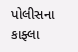પોલીસના કાફ્લા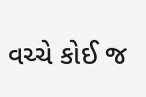વચ્ચે કોઈ જ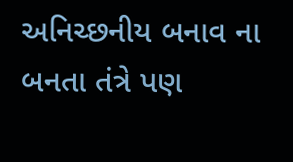અનિચ્છનીય બનાવ ના બનતા તંત્રે પણ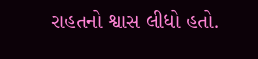રાહતનો શ્વાસ લીધો હતો.